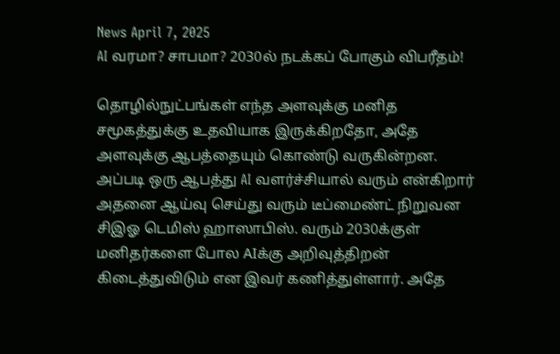News April 7, 2025
AI வரமா? சாபமா? 2030ல் நடக்கப் போகும் விபரீதம்!

தொழில்நுட்பங்கள் எந்த அளவுக்கு மனித சமூகத்துக்கு உதவியாக இருக்கிறதோ, அதே அளவுக்கு ஆபத்தையும் கொண்டு வருகின்றன. அப்படி ஒரு ஆபத்து AI வளர்ச்சியால் வரும் என்கிறார் அதனை ஆய்வு செய்து வரும் டீப்மைண்ட் நிறுவன சிஇஓ டெமிஸ் ஹாஸாபிஸ். வரும் 2030க்குள் மனிதர்களை போல AIக்கு அறிவுத்திறன் கிடைத்துவிடும் என இவர் கணித்துள்ளார். அதே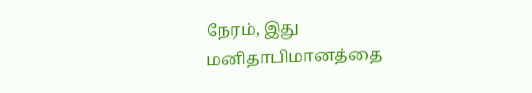நேரம், இது மனிதாபிமானத்தை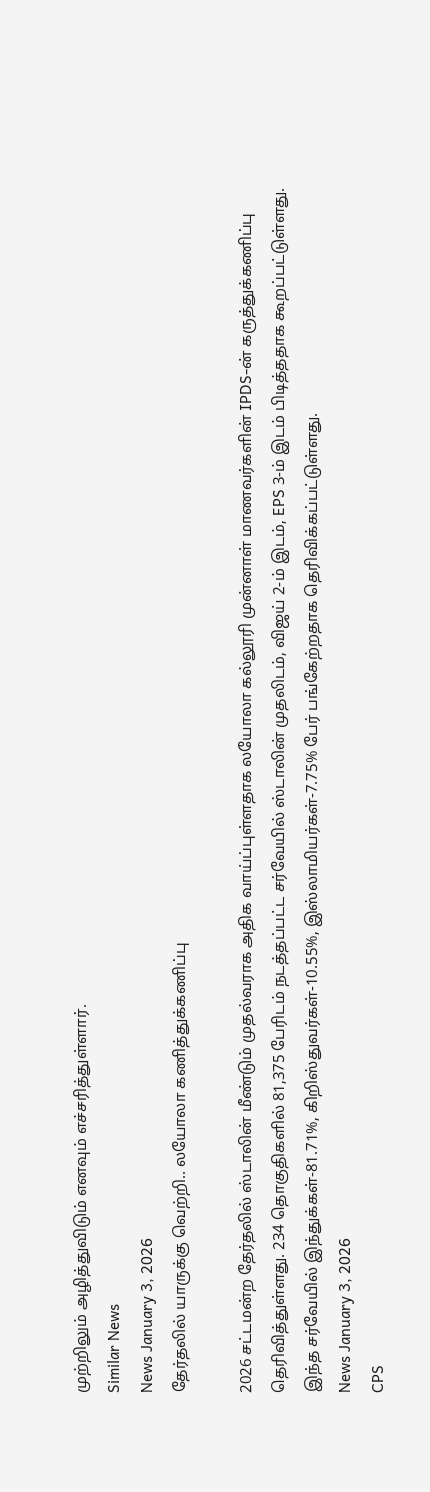முற்றிலும் அழித்துவிடும் எனவும் எச்சரித்துள்ளார்.
Similar News
News January 3, 2026
தேர்தலில் யாருக்கு வெற்றி.. லயோலா கணித்துக்கணிப்பு

2026 சட்டமன்ற தேர்தலில் ஸ்டாலின் மீண்டும் முதல்வராக அதிக வாய்ப்புள்ளதாக லயோலா கல்லூரி முன்னாள் மாணவர்களின் IPDS-ன் கருத்துக்கணிப்பு தெரிவித்துள்ளது. 234 தொகுதிகளில் 81,375 பேரிடம் நடத்தப்பட்ட சர்வேயில் ஸ்டாலின் முதலிடம், விஜய் 2-ம் இடம், EPS 3-ம் இடம் பிடித்ததாக கூறப்பட்டுள்ளது. இந்த சர்வேயில் இந்துக்கள்-81.71%, கிறிஸ்துவர்கள்-10.55%, இஸ்லாமியர்கள்-7.75% பேர் பங்கேற்றதாக தெரிவிக்கப்பட்டுள்ளது.
News January 3, 2026
CPS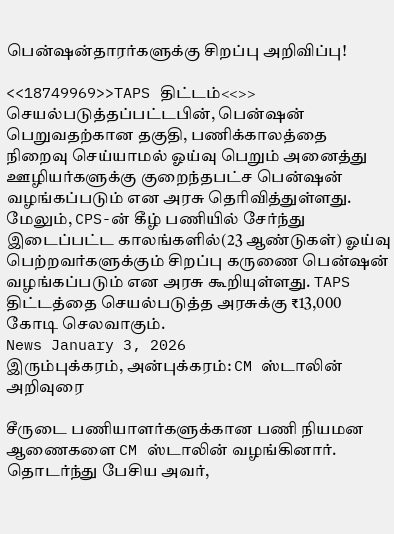பென்ஷன்தாரர்களுக்கு சிறப்பு அறிவிப்பு!

<<18749969>>TAPS திட்டம்<<>> செயல்படுத்தப்பட்டபின், பென்ஷன் பெறுவதற்கான தகுதி, பணிக்காலத்தை நிறைவு செய்யாமல் ஓய்வு பெறும் அனைத்து ஊழியர்களுக்கு குறைந்தபட்ச பென்ஷன் வழங்கப்படும் என அரசு தெரிவித்துள்ளது. மேலும், CPS-ன் கீழ் பணியில் சேர்ந்து இடைப்பட்ட காலங்களில்(23 ஆண்டுகள்) ஓய்வு பெற்றவர்களுக்கும் சிறப்பு கருணை பென்ஷன் வழங்கப்படும் என அரசு கூறியுள்ளது. TAPS திட்டத்தை செயல்படுத்த அரசுக்கு ₹13,000 கோடி செலவாகும்.
News January 3, 2026
இரும்புக்கரம், அன்புக்கரம்: CM ஸ்டாலின் அறிவுரை

சீருடை பணியாளர்களுக்கான பணி நியமன ஆணைகளை CM ஸ்டாலின் வழங்கினார். தொடர்ந்து பேசிய அவர்,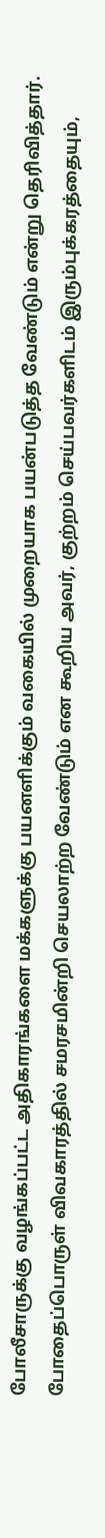போலீசாருக்கு வழங்கப்பட்ட அதிகாரங்களை மக்களுக்கு பயனளிக்கும் வகையில் முறையாக பயன்படுத்த வேண்டும் என்று தெரிவித்தார். போதைப்பொருள் விவகாரத்தில் சமரசமின்றி செயலாற்ற வேண்டும் என கூறிய அவர், குற்றம் செய்பவர்களிடம் இரும்புக்கரத்தையும்,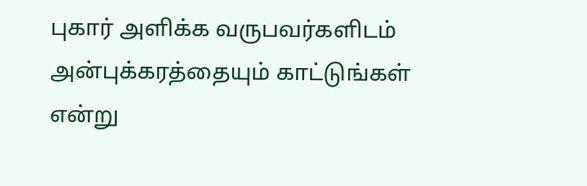புகார் அளிக்க வருபவர்களிடம் அன்புக்கரத்தையும் காட்டுங்கள் என்று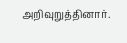அறிவுறுத்தினார்.